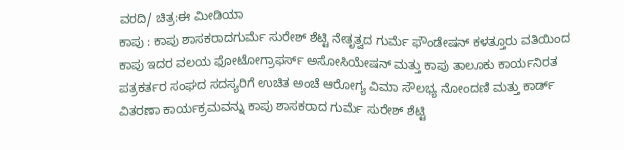ವರದಿ/ ಚಿತ್ರ:ಈ ಮೀಡಿಯಾ
ಕಾಪು : ಕಾಪು ಶಾಸಕರಾದಗುರ್ಮೆ ಸುರೇಶ್ ಶೆಟ್ಟಿ ನೇತೃತ್ವದ ಗುರ್ಮೆ ಫೌಂಡೇಷನ್ ಕಳತ್ತೂರು ವತಿಯಿಂದ ಕಾಪು ಇದರ ವಲಯ ಫೋಟೋಗ್ರಾಫರ್ಸ್ ಅಸೋಸಿಯೇಷನ್ ಮತ್ತು ಕಾಪು ತಾಲೂಕು ಕಾರ್ಯನಿರತ ಪತ್ರಕರ್ತರ ಸಂಘದ ಸದಸ್ಯರಿಗೆ ಉಚಿತ ಅಂಚೆ ಆರೋಗ್ಯ ವಿಮಾ ಸೌಲಭ್ಯ ನೋಂದಣಿ ಮತ್ತು ಕಾರ್ಡ್ ವಿತರಣಾ ಕಾರ್ಯಕ್ರಮವನ್ನು ಕಾಪು ಶಾಸಕರಾದ ಗುರ್ಮೆ ಸುರೇಶ್ ಶೆಟ್ಟಿ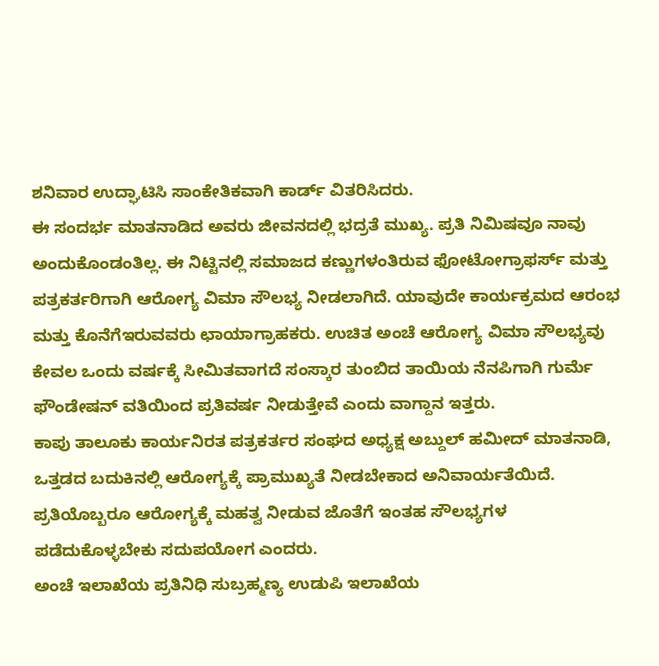ಶನಿವಾರ ಉದ್ಘಾಟಿಸಿ ಸಾಂಕೇತಿಕವಾಗಿ ಕಾರ್ಡ್ ವಿತರಿಸಿದರು.
ಈ ಸಂದರ್ಭ ಮಾತನಾಡಿದ ಅವರು ಜೀವನದಲ್ಲಿ ಭದ್ರತೆ ಮುಖ್ಯ. ಪ್ರತಿ ನಿಮಿಷವೂ ನಾವು ಅಂದುಕೊಂಡಂತಿಲ್ಲ. ಈ ನಿಟ್ಟಿನಲ್ಲಿ ಸಮಾಜದ ಕಣ್ಣುಗಳಂತಿರುವ ಫೋಟೋಗ್ರಾಫರ್ಸ್ ಮತ್ತು ಪತ್ರಕರ್ತರಿಗಾಗಿ ಆರೋಗ್ಯ ವಿಮಾ ಸೌಲಭ್ಯ ನೀಡಲಾಗಿದೆ. ಯಾವುದೇ ಕಾರ್ಯಕ್ರಮದ ಆರಂಭ ಮತ್ತು ಕೊನೆಗೆಇರುವವರು ಛಾಯಾಗ್ರಾಹಕರು. ಉಚಿತ ಅಂಚೆ ಆರೋಗ್ಯ ವಿಮಾ ಸೌಲಭ್ಯವು ಕೇವಲ ಒಂದು ವರ್ಷಕ್ಕೆ ಸೀಮಿತವಾಗದೆ ಸಂಸ್ಕಾರ ತುಂಬಿದ ತಾಯಿಯ ನೆನಪಿಗಾಗಿ ಗುರ್ಮೆ ಫೌಂಡೇಷನ್ ವತಿಯಿಂದ ಪ್ರತಿವರ್ಷ ನೀಡುತ್ತೇವೆ ಎಂದು ವಾಗ್ದಾನ ಇತ್ತರು.
ಕಾಪು ತಾಲೂಕು ಕಾರ್ಯನಿರತ ಪತ್ರಕರ್ತರ ಸಂಘದ ಅಧ್ಯಕ್ಷ ಅಬ್ದುಲ್ ಹಮೀದ್ ಮಾತನಾಡಿ, ಒತ್ತಡದ ಬದುಕಿನಲ್ಲಿ ಆರೋಗ್ಯಕ್ಕೆ ಪ್ರಾಮುಖ್ಯತೆ ನೀಡಬೇಕಾದ ಅನಿವಾರ್ಯತೆಯಿದೆ. ಪ್ರತಿಯೊಬ್ಬರೂ ಆರೋಗ್ಯಕ್ಕೆ ಮಹತ್ವ ನೀಡುವ ಜೊತೆಗೆ ಇಂತಹ ಸೌಲಭ್ಯಗಳ ಪಡೆದುಕೊಳ್ಳಬೇಕು ಸದುಪಯೋಗ ಎಂದರು.
ಅಂಚೆ ಇಲಾಖೆಯ ಪ್ರತಿನಿಧಿ ಸುಬ್ರಹ್ಮಣ್ಯ ಉಡುಪಿ ಇಲಾಖೆಯ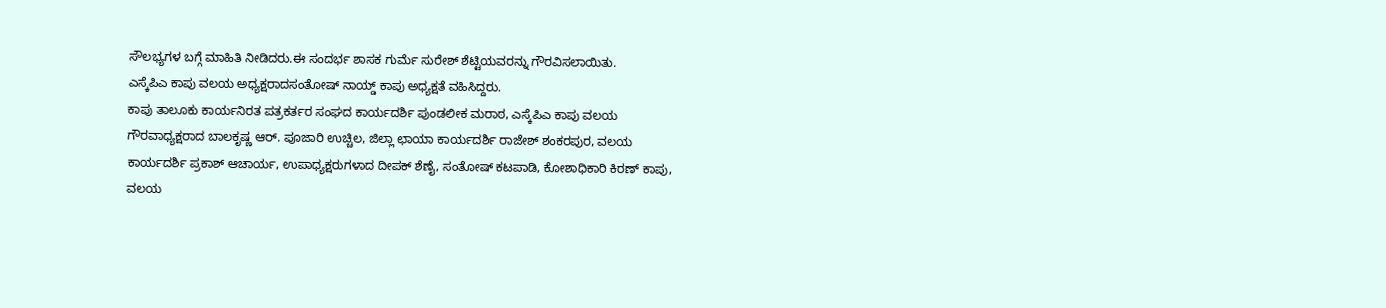ಸೌಲಭ್ಯಗಳ ಬಗ್ಗೆ ಮಾಹಿತಿ ನೀಡಿದರು.ಈ ಸಂದರ್ಭ ಶಾಸಕ ಗುರ್ಮೆ ಸುರೇಶ್ ಶೆಟ್ಟಿಯವರನ್ನು ಗೌರವಿಸಲಾಯಿತು.
ಎಸ್ಕೆಪಿಎ ಕಾಪು ವಲಯ ಅಧ್ಯಕ್ಷರಾದಸಂತೋಷ್ ನಾಯ್ಡ್ ಕಾಪು ಅಧ್ಯಕ್ಷತೆ ವಹಿಸಿದ್ದರು.
ಕಾಪು ತಾಲೂಕು ಕಾರ್ಯನಿರತ ಪತ್ರಕರ್ತರ ಸಂಘದ ಕಾರ್ಯದರ್ಶಿ ಪುಂಡಲೀಕ ಮರಾಠ, ಎಸ್ಕೆಪಿಎ ಕಾಪು ವಲಯ ಗೌರವಾಧ್ಯಕ್ಷರಾದ ಬಾಲಕೃಷ್ಣ ಆರ್. ಪೂಜಾರಿ ಉಚ್ಚಿಲ, ಜಿಲ್ಲಾ ಛಾಯಾ ಕಾರ್ಯದರ್ಶಿ ರಾಜೇಶ್ ಶಂಕರಪುರ, ವಲಯ ಕಾರ್ಯದರ್ಶಿ ಪ್ರಕಾಶ್ ಆಚಾರ್ಯ, ಉಪಾಧ್ಯಕ್ಷರುಗಳಾದ ದೀಪಕ್ ಶೆಣೈ, ಸಂತೋಷ್ ಕಟಪಾಡಿ, ಕೋಶಾಧಿಕಾರಿ ಕಿರಣ್ ಕಾಪು, ವಲಯ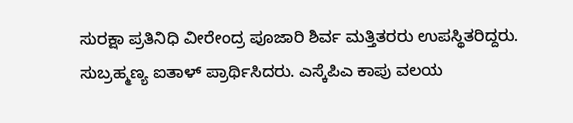ಸುರಕ್ಷಾ ಪ್ರತಿನಿಧಿ ವೀರೇಂದ್ರ ಪೂಜಾರಿ ಶಿರ್ವ ಮತ್ತಿತರರು ಉಪಸ್ಥಿತರಿದ್ದರು.
ಸುಬ್ರಹ್ಮಣ್ಯ ಐತಾಳ್ ಪ್ರಾರ್ಥಿಸಿದರು. ಎಸ್ಕೆಪಿಎ ಕಾಪು ವಲಯ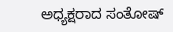ಅಧ್ಯಕ್ಷರಾದ ಸಂತೋಷ್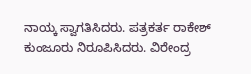ನಾಯ್ಕ ಸ್ವಾಗತಿಸಿದರು. ಪತ್ರಕರ್ತ ರಾಕೇಶ್ ಕುಂಜೂರು ನಿರೂಪಿಸಿದರು. ವಿರೇಂದ್ರ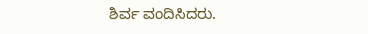ಶಿರ್ವ ವಂದಿಸಿದರು.